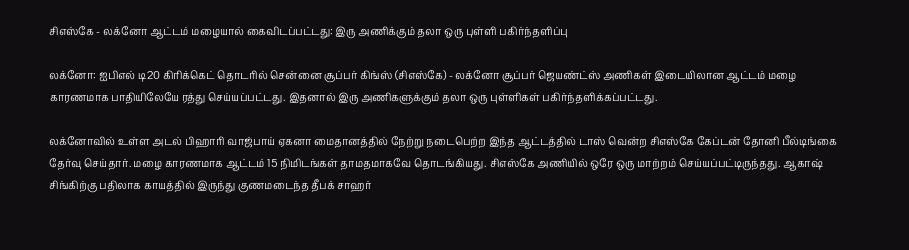சிஎஸ்கே - லக்னோ ஆட்டம் மழையால் கைவிடப்பட்டது: இரு அணிக்கும் தலா ஒரு புள்ளி பகிர்ந்தளிப்பு

லக்னோ: ஐபிஎல் டி20 கிரிக்கெட் தொடரில் சென்னை சூப்பர் கிங்ஸ் (சிஎஸ்கே) - லக்னோ சூப்பர் ஜெயண்ட்ஸ் அணிகள் இடையிலான ஆட்டம் மழை காரணமாக பாதியிலேயே ரத்து செய்யப்பட்டது. இதனால் இரு அணிகளுக்கும் தலா ஒரு புள்ளிகள் பகிர்ந்தளிக்கப்பட்டது.

லக்னோவில் உள்ள அடல் பிஹாரி வாஜ்பாய் ஏகனா மைதானத்தில் நேற்று நடைபெற்ற இந்த ஆட்டத்தில் டாஸ் வென்ற சிஎஸ்கே கேப்டன் தோனி பீல்டிங்கை தேர்வு செய்தார். மழை காரணமாக ஆட்டம் 15 நிமிடங்கள் தாமதமாகவே தொடங்கியது. சிஎஸ்கே அணியில் ஒரே ஒரு மாற்றம் செய்யப்பட்டிருந்தது. ஆகாஷ் சிங்கிற்கு பதிலாக காயத்தில் இருந்து குணமடைந்த தீபக் சாஹர்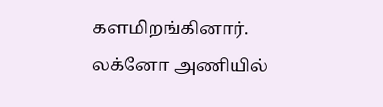களமிறங்கினார். லக்னோ அணியில்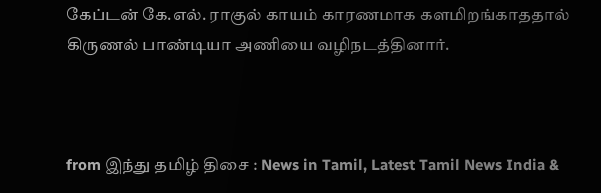கேப்டன் கே.எல். ராகுல் காயம் காரணமாக களமிறங்காததால் கிருணல் பாண்டியா அணியை வழிநடத்தினார்.



from இந்து தமிழ் திசை : News in Tamil, Latest Tamil News India &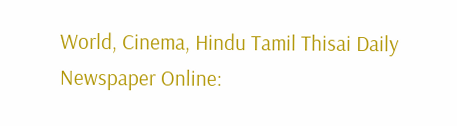World, Cinema, Hindu Tamil Thisai Daily Newspaper Online: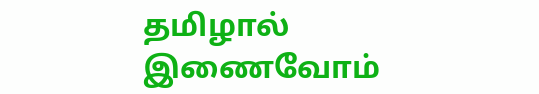தமிழால் இணைவோம்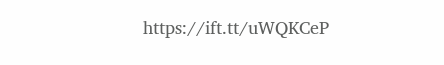https://ift.tt/uWQKCeP